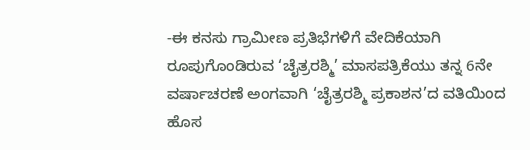-ಈ ಕನಸು ಗ್ರಾಮೀಣ ಪ್ರತಿಭೆಗಳಿಗೆ ವೇದಿಕೆಯಾಗಿ ರೂಪುಗೊಂಡಿರುವ ‘ಚೈತ್ರರಶ್ಮಿ’ ಮಾಸಪತ್ರಿಕೆಯು ತನ್ನ 6ನೇ ವರ್ಷಾಚರಣೆ ಅಂಗವಾಗಿ ‘ಚೈತ್ರರಶ್ಮಿ ಪ್ರಕಾಶನ’ದ ವತಿಯಿಂದ ಹೊಸ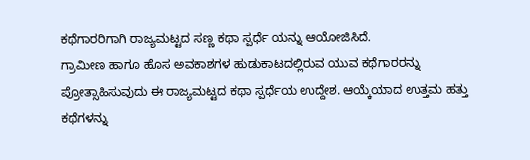ಕಥೆಗಾರರಿಗಾಗಿ ರಾಜ್ಯಮಟ್ಟದ ಸಣ್ಣ ಕಥಾ ಸ್ಪರ್ಧೆ ಯನ್ನು ಆಯೋಜಿಸಿದೆ.
ಗ್ರಾಮೀಣ ಹಾಗೂ ಹೊಸ ಅವಕಾಶಗಳ ಹುಡುಕಾಟದಲ್ಲಿರುವ ಯುವ ಕಥೆಗಾರರನ್ನು ಪ್ರೋತ್ಸಾಹಿಸುವುದು ಈ ರಾಜ್ಯಮಟ್ಟದ ಕಥಾ ಸ್ಪರ್ಧೆಯ ಉದ್ದೇಶ. ಆಯ್ಕೆಯಾದ ಉತ್ತಮ ಹತ್ತು ಕಥೆಗಳನ್ನು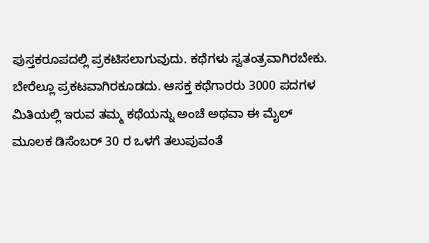ಪುಸ್ತಕರೂಪದಲ್ಲಿ ಪ್ರಕಟಿಸಲಾಗುವುದು. ಕಥೆಗಳು ಸ್ವತಂತ್ರವಾಗಿರಬೇಕು. ಬೇರೆಲ್ಲೂ ಪ್ರಕಟವಾಗಿರಕೂಡದು. ಆಸಕ್ತ ಕಥೆಗಾರರು 3000 ಪದಗಳ ಮಿತಿಯಲ್ಲಿ ಇರುವ ತಮ್ಮ ಕಥೆಯನ್ನು ಅಂಚೆ ಅಥವಾ ಈ ಮೈಲ್ ಮೂಲಕ ಡಿಸೆಂಬರ್ 30 ರ ಒಳಗೆ ತಲುಪುವಂತೆ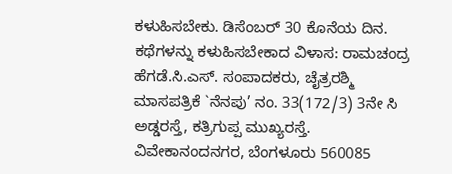ಕಳುಹಿಸಬೇಕು. ಡಿಸೆಂಬರ್ 30 ಕೊನೆಯ ದಿನ. ಕಥೆಗಳನ್ನು ಕಳುಹಿಸಬೇಕಾದ ವಿಳಾಸ: ರಾಮಚಂದ್ರ ಹೆಗಡೆ.ಸಿ.ಎಸ್. ಸಂಪಾದಕರು, ಚೈತ್ರರಶ್ಮಿ ಮಾಸಪತ್ರಿಕೆ `ನೆನಪು’ ನಂ. 33(172/3) 3ನೇ ಸಿ ಅಡ್ಡರಸ್ತೆ, ಕತ್ರಿಗುಪ್ಪ ಮುಖ್ಯರಸ್ತೆ. ವಿವೇಕಾನಂದನಗರ, ಬೆಂಗಳೂರು 560085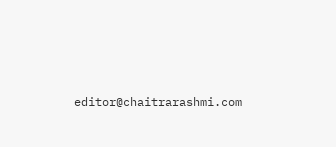editor@chaitrarashmi.com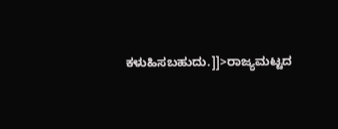ಕಳುಹಿಸಬಹುದು.]]>ರಾಜ್ಯಮಟ್ಟದ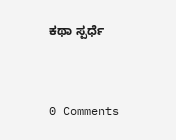ಕಥಾ ಸ್ಪರ್ಧೆ


0 Comments